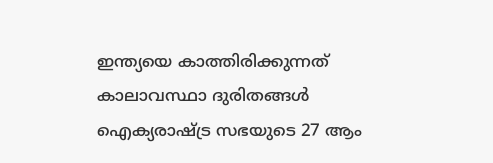ഇന്ത്യയെ കാത്തിരിക്കുന്നത് കാലാവസ്ഥാ ദുരിതങ്ങൾ
ഐക്യരാഷ്ട്ര സഭയുടെ 27 ആം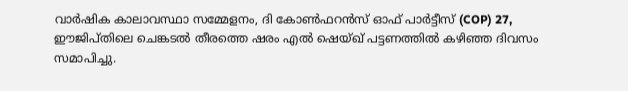വാർഷിക കാലാവസ്ഥാ സമ്മേളനം, ദി കോൺഫറൻസ് ഓഫ് പാർട്ടീസ് (COP) 27, ഈജിപ്തിലെ ചെങ്കടൽ തീരത്തെ ഷരം എൽ ഷെയ്ഖ് പട്ടണത്തിൽ കഴിഞ്ഞ ദിവസം സമാപിച്ചു.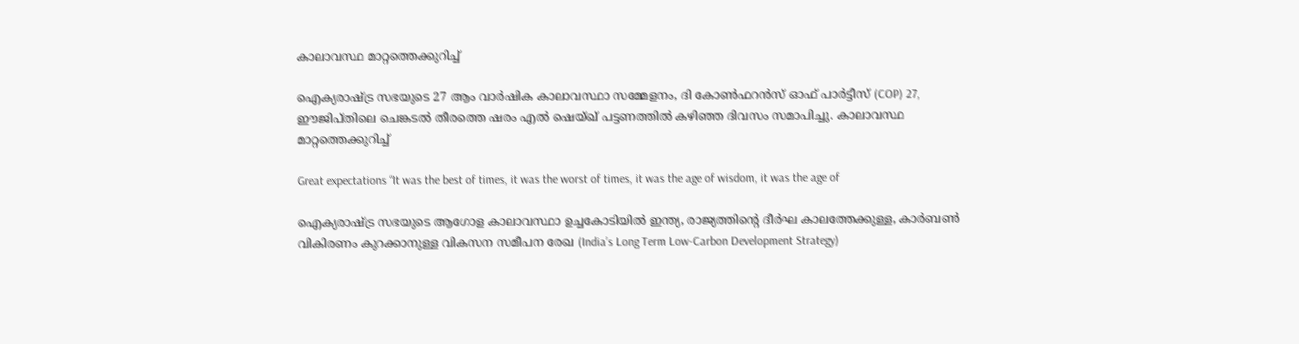കാലാവസ്ഥ മാറ്റത്തെക്കുറിച്ച്

ഐക്യരാഷ്ട്ര സഭയുടെ 27 ആം വാർഷിക കാലാവസ്ഥാ സമ്മേളനം, ദി കോൺഫറൻസ് ഓഫ് പാർട്ടീസ് (COP) 27, ഈജിപ്തിലെ ചെങ്കടൽ തീരത്തെ ഷരം എൽ ഷെയ്ഖ് പട്ടണത്തിൽ കഴിഞ്ഞ ദിവസം സമാപിച്ചു. കാലാവസ്ഥ മാറ്റത്തെക്കുറിച്ച്

Great expectations “It was the best of times, it was the worst of times, it was the age of wisdom, it was the age of

ഐക്യരാഷ്ട്ര സഭയുടെ ആഗോള കാലാവസ്ഥാ ഉച്ചകോടിയിൽ ഇന്ത്യ, രാജ്യത്തിന്റെ ദീർഘ കാലത്തേക്കുള്ള, കാർബൺ വികിരണം കുറക്കാനുള്ള വികസന സമീപന രേഖ (India’s Long Term Low-Carbon Development Strategy)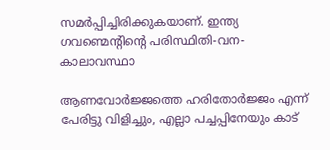സമർപ്പിച്ചിരിക്കുകയാണ്. ഇന്ത്യ ഗവണ്മെന്റിന്റെ പരിസ്ഥിതി-വന-കാലാവസ്ഥാ

ആണവോർജ്ജത്തെ ഹരിതോർജ്ജം എന്ന് പേരിട്ടു വിളിച്ചും, എല്ലാ പച്ചപ്പിനേയും കാട്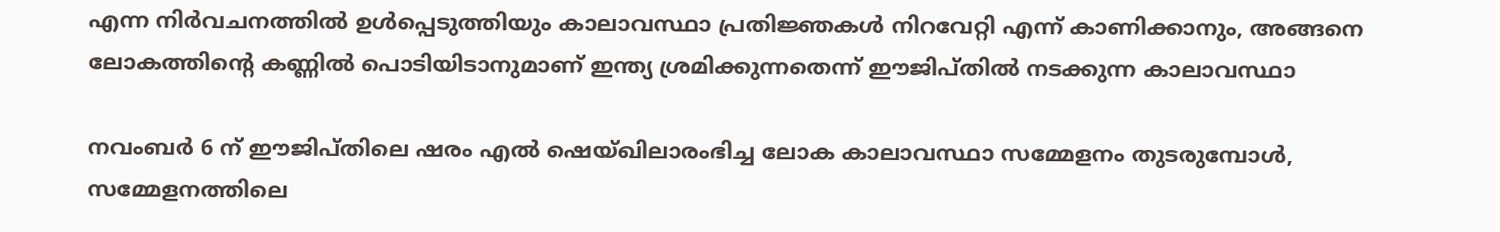എന്ന നിർവചനത്തിൽ ഉൾപ്പെടുത്തിയും കാലാവസ്ഥാ പ്രതിജ്ഞകൾ നിറവേറ്റി എന്ന് കാണിക്കാനും, അങ്ങനെ ലോകത്തിന്റെ കണ്ണിൽ പൊടിയിടാനുമാണ് ഇന്ത്യ ശ്രമിക്കുന്നതെന്ന് ഈജിപ്തിൽ നടക്കുന്ന കാലാവസ്ഥാ

നവംബർ 6 ന് ഈജിപ്തിലെ ഷരം എൽ ഷെയ്ഖിലാരംഭിച്ച ലോക കാലാവസ്ഥാ സമ്മേളനം തുടരുമ്പോൾ, സമ്മേളനത്തിലെ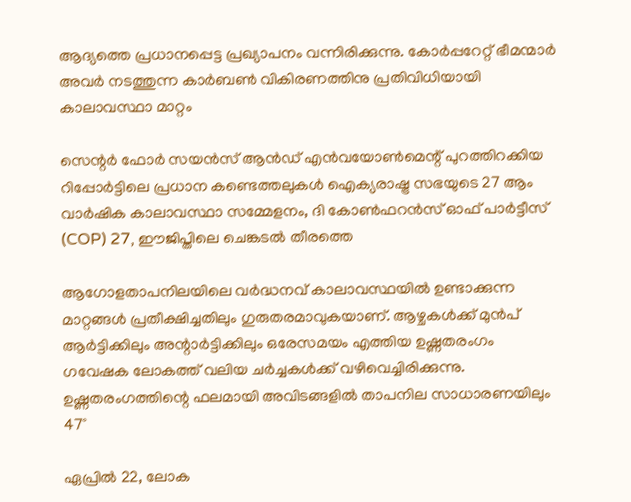ആദ്യത്തെ പ്രധാനപ്പെട്ട പ്രഖ്യാപനം വന്നിരിക്കുന്നു. കോർപ്പറേറ്റ് ഭീമന്മാർ അവർ നടത്തുന്ന കാർബൺ വികിരണത്തിനു പ്രതിവിധിയായി കാലാവസ്ഥാ മാറ്റം

സെന്റർ ഫോർ സയൻസ് ആൻഡ് എൻവയോൺമെന്റ് പുറത്തിറക്കിയ റിപ്പോർട്ടിലെ പ്രധാന കണ്ടെത്തലുകൾ ഐക്യരാഷ്ട്ര സഭയുടെ 27 ആം വാർഷിക കാലാവസ്ഥാ സമ്മേളനം, ദി കോൺഫറൻസ് ഓഫ് പാർട്ടീസ് (COP) 27, ഈജിപ്തിലെ ചെങ്കടൽ തീരത്തെ

ആഗോളതാപനിലയിലെ വർദ്ധനവ് കാലാവസ്ഥയിൽ ഉണ്ടാക്കുന്ന മാറ്റങ്ങൾ പ്രതീക്ഷിച്ചതിലും ഗുരുതരമാവുകയാണ്. ആഴ്ചകൾക്ക് മുൻപ് ആർട്ടിക്കിലും അന്റാർട്ടിക്കിലും ഒരേസമയം എത്തിയ ഉഷ്ണതരംഗം ഗവേഷക ലോകത്ത് വലിയ ചർച്ചകൾക്ക് വഴിവെച്ചിരിക്കുന്നു. ഉഷ്ണതരംഗത്തിന്റെ ഫലമായി അവിടങ്ങളിൽ താപനില സാധാരണയിലും 47°

ഏപ്രിൽ 22, ലോക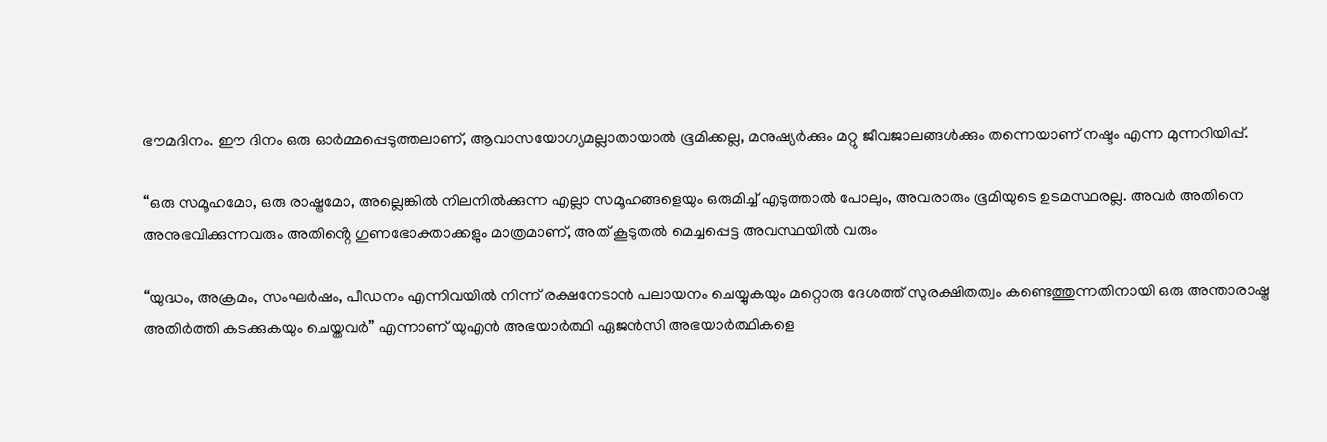ഭൗമദിനം. ഈ ദിനം ഒരു ഓർമ്മപ്പെടുത്തലാണ്, ആവാസയോഗ്യമല്ലാതായാൽ ഭൂമിക്കല്ല, മനുഷ്യർക്കും മറ്റു ജീവജാലങ്ങൾക്കും തന്നെയാണ് നഷ്ടം എന്ന മുന്നറിയിപ്പ്.

“ഒരു സമൂഹമോ, ഒരു രാഷ്ട്രമോ, അല്ലെങ്കിൽ നിലനിൽക്കുന്ന എല്ലാ സമൂഹങ്ങളെയും ഒരുമിച്ച് എടുത്താൽ പോലും, അവരാരും ഭൂമിയുടെ ഉടമസ്ഥരല്ല. അവർ അതിനെ അനുഭവിക്കുന്നവരും അതിൻ്റെ ഗുണഭോക്താക്കളും മാത്രമാണ്, അത് കൂടുതൽ മെച്ചപ്പെട്ട അവസ്ഥയിൽ വരും

“യുദ്ധം, അക്രമം, സംഘർഷം, പീഡനം എന്നിവയിൽ നിന്ന് രക്ഷനേടാൻ പലായനം ചെയ്യുകയും മറ്റൊരു ദേശത്ത് സുരക്ഷിതത്വം കണ്ടെത്തുന്നതിനായി ഒരു അന്താരാഷ്ട്ര അതിർത്തി കടക്കുകയും ചെയ്തവർ” എന്നാണ് യുഎൻ അഭയാർത്ഥി ഏജൻസി അഭയാർത്ഥികളെ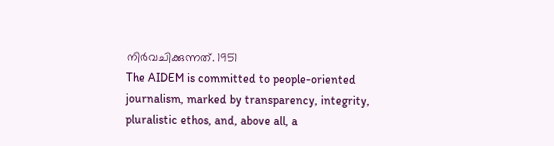നിർവചിക്കുന്നത്. 1951
The AIDEM is committed to people-oriented journalism, marked by transparency, integrity, pluralistic ethos, and, above all, a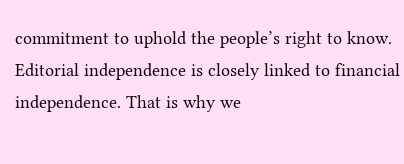commitment to uphold the people’s right to know. Editorial independence is closely linked to financial independence. That is why we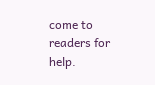come to readers for help.